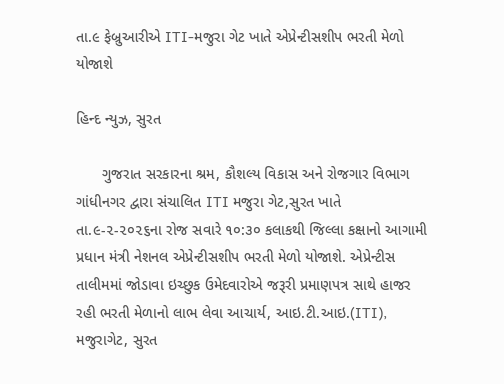તા.૯ ફેબ્રુઆરીએ ITI-મજુરા ગેટ ખાતે એપ્રેન્ટીસશીપ ભરતી મેળો યોજાશે

હિન્દ ન્યુઝ, સુરત

      ગુજરાત સરકારના શ્રમ, કૌશલ્ય વિકાસ અને રોજગાર વિભાગ ગાંધીનગર દ્વારા સંચાલિત ITI મજુરા ગેટ,સુરત ખાતે તા.૯-૨-૨૦૨૬ના રોજ સવારે ૧૦:૩૦ કલાકથી જિલ્લા કક્ષાનો આગામી પ્રધાન મંત્રી નેશનલ એપ્રેન્ટીસશીપ ભરતી મેળો યોજાશે. એપ્રેન્ટીસ તાલીમમાં જોડાવા ઇચ્છુક ઉમેદવારોએ જરૂરી પ્રમાણપત્ર સાથે હાજર રહી ભરતી મેળાનો લાભ લેવા આચાર્ય, આઇ.ટી.આઇ.(ITI), મજુરાગેટ, સુરત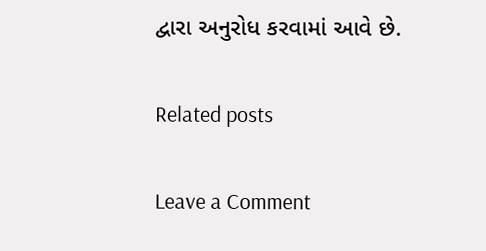દ્વારા અનુરોધ કરવામાં આવે છે.

Related posts

Leave a Comment